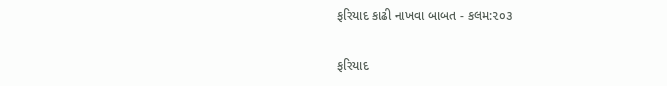ફરિયાદ કાઢી નાખવા બાબત - કલમ:૨૦૩

ફરિયાદ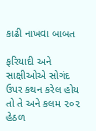કાઢી નાખવા બાબત

ફરિયાદી અને સાક્ષીઓએ સોગંદ ઉપર કથન કરેલ હોય તો તે અને કલમ ૨૦૨ હેઠળ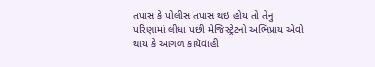તપાસ કે પોલીસ તપાસ થઇ હોય તો તેનુ પરિણામાં લીધા પછી મેજિસ્ટ્રેટનો અભિપ્રાય એવો થાય કે આગળ કાયૅવાહી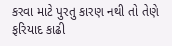કરવા માટે પુરતુ કારણ નથી તો તેણે ફરિયાદ કાઢી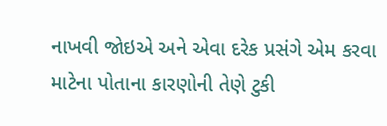નાખવી જોઇએ અને એવા દરેક પ્રસંગે એમ કરવા માટેના પોતાના કારણોની તેણે ટુકી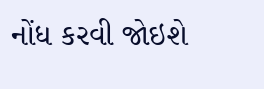નોંધ કરવી જોઇશે